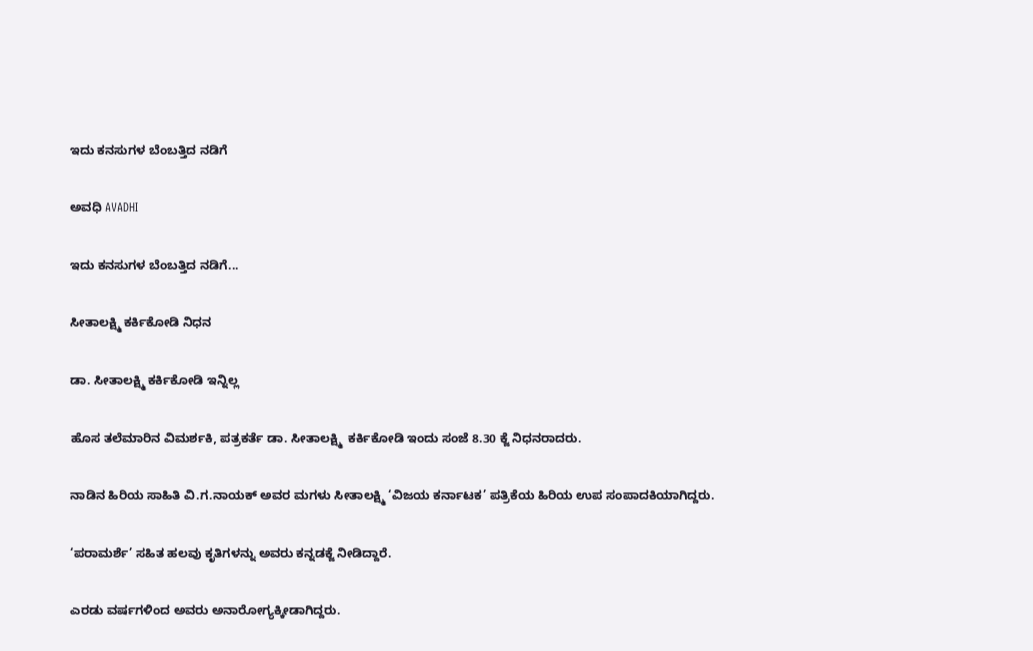ಇದು ಕನಸುಗಳ ಬೆಂಬತ್ತಿದ ನಡಿಗೆ‍

ಅವಧಿ AVADHI

ಇದು ಕನಸುಗಳ ಬೆಂಬತ್ತಿದ ನಡಿಗೆ...

ಸೀತಾಲಕ್ಷ್ಮಿ ಕರ್ಕಿಕೋಡಿ ನಿಧನ

ಡಾ. ಸೀತಾಲಕ್ಷ್ಮಿ ಕರ್ಕಿಕೋಡಿ ಇನ್ನಿಲ್ಲ

ಹೊಸ ತಲೆಮಾರಿನ ವಿಮರ್ಶಕಿ, ಪತ್ರಕರ್ತೆ ಡಾ. ಸೀತಾಲಕ್ಷ್ಮಿ  ಕರ್ಕಿಕೋಡಿ ಇಂದು ಸಂಜೆ 8.30 ಕ್ಜೆ ನಿಧನರಾದರು.

ನಾಡಿನ ಹಿರಿಯ ಸಾಹಿತಿ ವಿ.ಗ.ನಾಯಕ್ ಅವರ ಮಗಳು ಸೀತಾಲಕ್ಷ್ಮಿ ‘ವಿಜಯ ಕರ್ನಾಟಕ’ ಪತ್ರಿಕೆಯ ಹಿರಿಯ ಉಪ ಸಂಪಾದಕಿಯಾಗಿದ್ದರು.

‘ಪರಾಮರ್ಶೆ’ ಸಹಿತ ಹಲವು ಕೃತಿಗಳನ್ನು ಅವರು ಕನ್ನಡಕ್ಜೆ ನೀಡಿದ್ದಾರೆ.

ಎರಡು ವರ್ಷಗಳಿಂದ ಅವರು ಅನಾರೋಗ್ಯಕ್ಕೀಡಾಗಿದ್ದರು.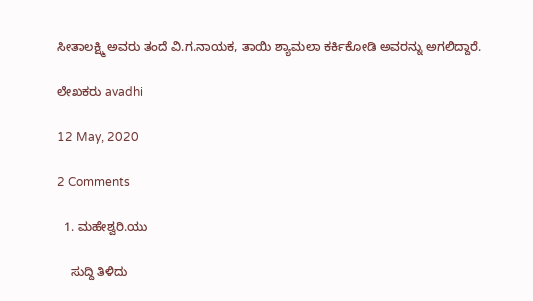ಸೀತಾಲಕ್ಷ್ಮಿ ಅವರು ತಂದೆ ವಿ.ಗ.ನಾಯಕ, ತಾಯಿ ಶ್ಯಾಮಲಾ ಕರ್ಕಿಕೋಡಿ ಅವರನ್ನು ಅಗಲಿದ್ದಾರೆ.

ಲೇಖಕರು avadhi

12 May, 2020

2 Comments

  1. ಮಹೇಶ್ವರಿ.ಯು

    ಸುದ್ದಿ ತಿಳಿದು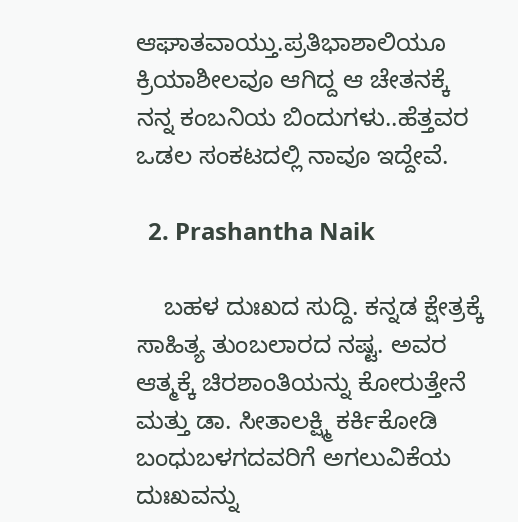ಆಘಾತವಾಯ್ತು.ಪ್ರತಿಭಾಶಾಲಿಯೂ ಕ್ರಿಯಾಶೀಲವೂ ಆಗಿದ್ದ ಆ ಚೇತನಕ್ಕೆ ನನ್ನ ಕಂಬನಿಯ ಬಿಂದುಗಳು..ಹೆತ್ತವರ ಒಡಲ ಸಂಕಟದಲ್ಲಿ ನಾವೂ ಇದ್ದೇವೆ.

  2. Prashantha Naik

    ಬಹಳ ದುಃಖದ ಸುದ್ದಿ. ಕನ್ನಡ ಕ್ಷೇತ್ರಕ್ಕೆ ಸಾಹಿತ್ಯ ತುಂಬಲಾರದ ನಷ್ಟ. ಅವರ ಆತ್ಮಕ್ಕೆ ಚಿರಶಾಂತಿಯನ್ನು ಕೋರುತ್ತೇನೆ ಮತ್ತು ಡಾ. ಸೀತಾಲಕ್ಷ್ಮಿ ಕರ್ಕಿಕೋಡಿ ಬಂಧುಬಳಗದವರಿಗೆ ಅಗಲುವಿಕೆಯ ದುಃಖವನ್ನು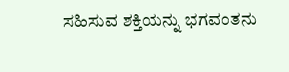ಸಹಿಸುವ ಶಕ್ತಿಯನ್ನು ಭಗವಂತನು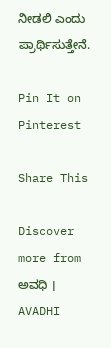ನೀಡಲಿ ಎಂದು ಪ್ರಾರ್ಥಿಸುತ್ತೇನೆ.

Pin It on Pinterest

Share This

Discover more from ಅವಧಿ । AVADHI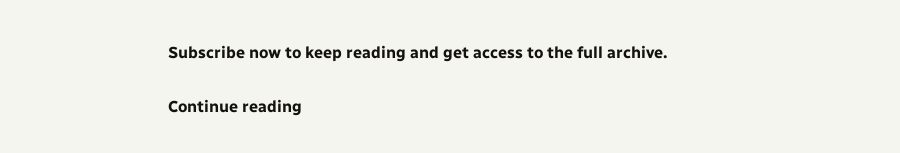Subscribe now to keep reading and get access to the full archive.

Continue reading